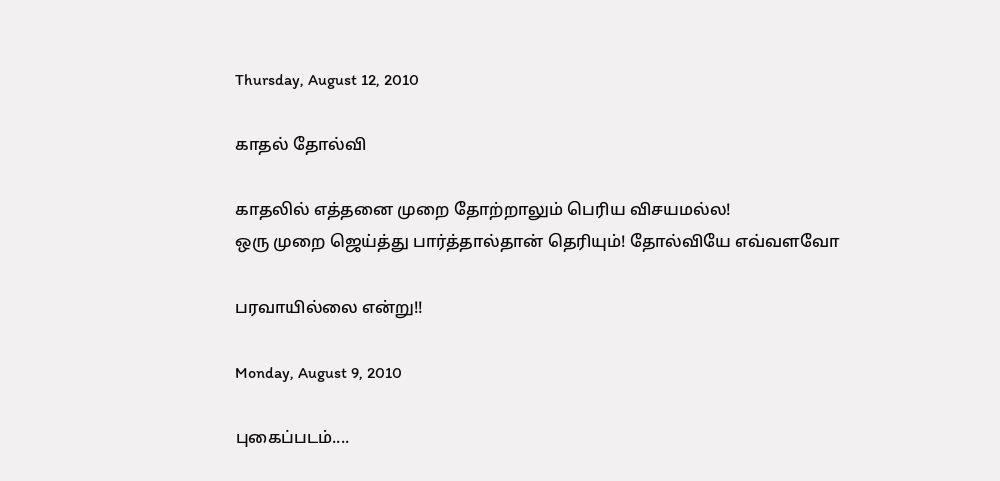Thursday, August 12, 2010

காதல் தோல்வி

காதலில் எத்தனை முறை தோற்றாலும் பெரிய விசயமல்ல!
ஒரு முறை ஜெய்த்து பார்த்தால்தான் தெரியும்! தோல்வியே எவ்வளவோ

பரவாயில்லை என்று!!

Monday, August 9, 2010

புகைப்படம்....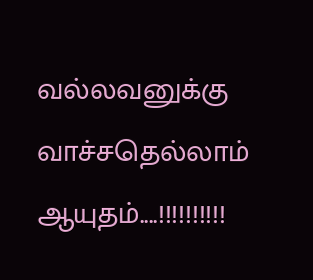வல்லவனுக்கு வாச்சதெல்லாம் ஆயுதம்....!!!!!!!!!!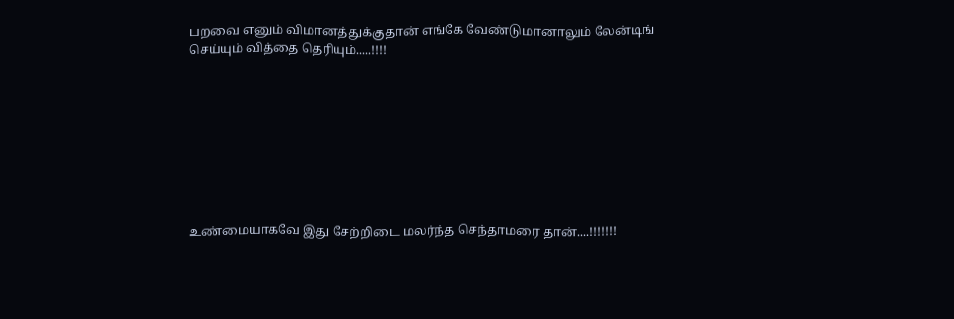பறவை எனும் விமானத்துக்குதான் எங்கே வேண்டுமானாலும் லேன்டிங் செய்யும் வித்தை தெரியும்.....!!!!









உண்மையாகவே இது சேற்றிடை மலர்ந்த செந்தாமரை தான்....!!!!!!!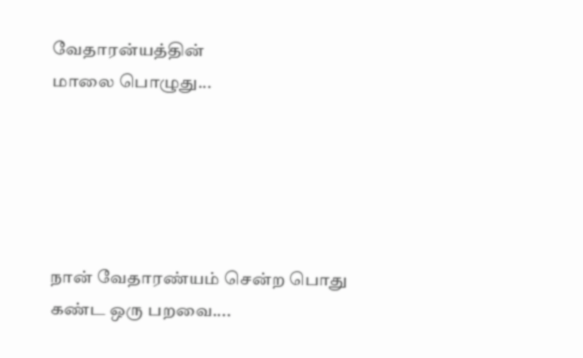வேதாரன்யத்தின்
மாலை பொழுது...





நான் வேதாரண்யம் சென்ற பொது கண்ட ஒரு பறவை....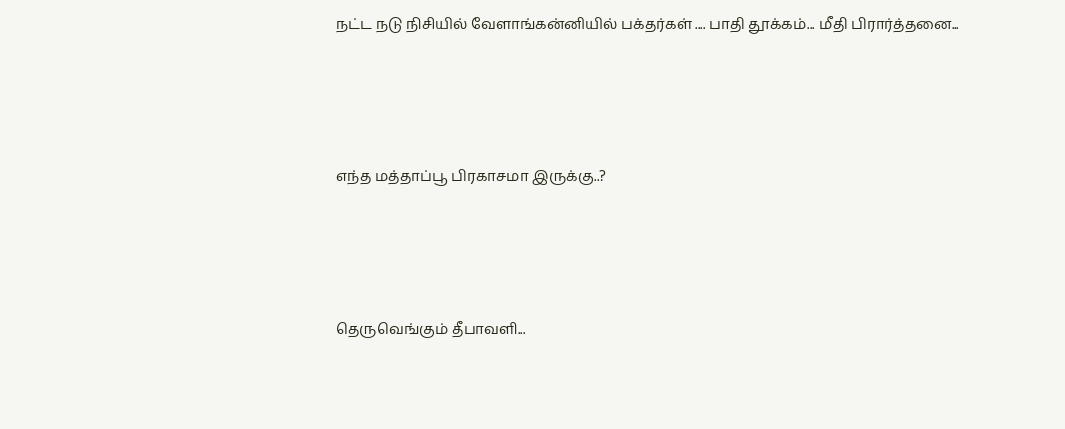நட்ட நடு நிசியில் வேளாங்கன்னியில் பக்தர்கள் .... பாதி தூக்கம்... மீதி பிரார்த்தனை...




எந்த மத்தாப்பூ பிரகாசமா இருக்கு..?




தெருவெங்கும் தீபாவளி...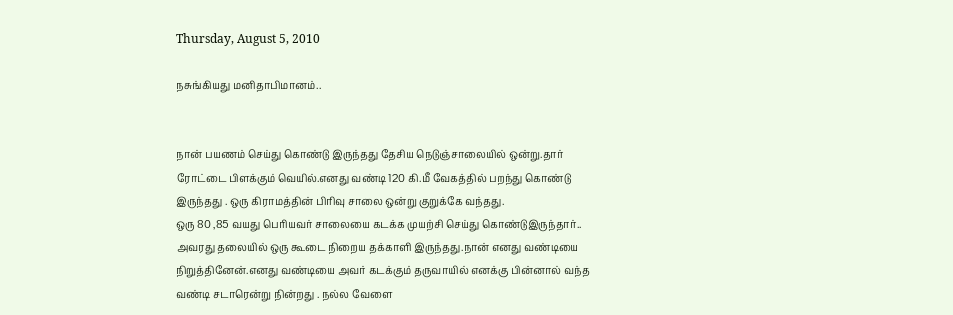Thursday, August 5, 2010

நசுங்கியது மனிதாபிமானம்..


நான் பயணம் செய்து கொண்டு இருந்தது தேசிய நெடுஞ்சாலையில் ஒன்று.தார் ரோட்டை பிளக்கும் வெயில்.எனது வண்டி 120 கி.மீ வேகத்தில் பறந்து கொண்டு இருந்தது . ஒரு கிராமத்தின் பிரிவு சாலை ஒன்று குறுக்கே வந்தது.
ஒரு 80 ,85 வயது பெரியவர் சாலையை கடக்க முயற்சி செய்து கொண்டுஇருந்தார்.. அவரது தலையில் ஒரு கூடை நிறைய தக்காளி இருந்தது.நான் எனது வண்டியை நிறுத்தினேன்.எனது வண்டியை அவர் கடக்கும் தருவாயில் எனக்கு பின்னால் வந்த வண்டி சடாரென்று நின்றது . நல்ல வேளை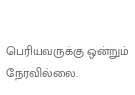பெரியவருக்கு ஒன்றும் நேரவில்லை.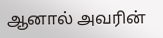ஆனால் அவரின்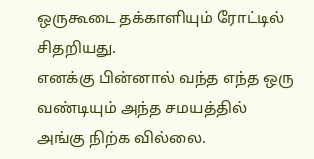ஒருகூடை தக்காளியும் ரோட்டில் சிதறியது.
எனக்கு பின்னால் வந்த எந்த ஒரு வண்டியும் அந்த சமயத்தில் அங்கு நிற்க வில்லை.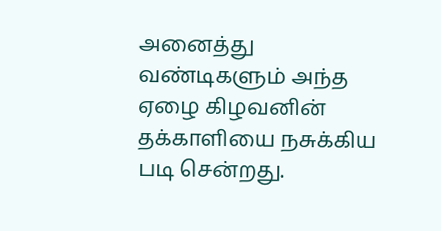அனைத்து வண்டிகளும் அந்த ஏழை கிழவனின் தக்காளியை நசுக்கிய படி சென்றது.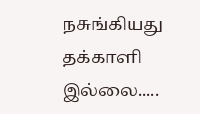நசுங்கியது தக்காளி இல்லை.....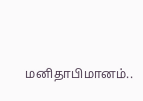மனிதாபிமானம்..